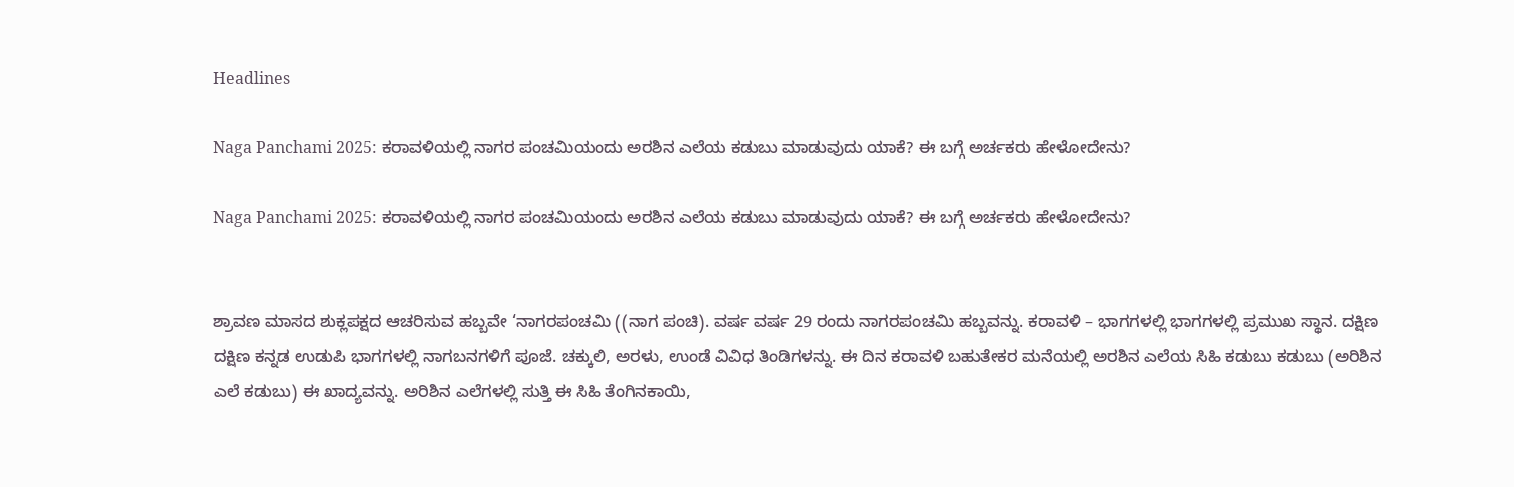Headlines

Naga Panchami 2025: ಕರಾವಳಿಯಲ್ಲಿ ನಾಗರ ಪಂಚಮಿಯಂದು ಅರಶಿನ ಎಲೆಯ ಕಡುಬು ಮಾಡುವುದು ಯಾಕೆ? ಈ ಬಗ್ಗೆ ಅರ್ಚಕರು ಹೇಳೋದೇನು?

Naga Panchami 2025: ಕರಾವಳಿಯಲ್ಲಿ ನಾಗರ ಪಂಚಮಿಯಂದು ಅರಶಿನ ಎಲೆಯ ಕಡುಬು ಮಾಡುವುದು ಯಾಕೆ? ಈ ಬಗ್ಗೆ ಅರ್ಚಕರು ಹೇಳೋದೇನು?


ಶ್ರಾವಣ ಮಾಸದ ಶುಕ್ಲಪಕ್ಷದ ಆಚರಿಸುವ ಹಬ್ಬವೇ ‘ನಾಗರಪಂಚಮಿ ((ನಾಗ ಪಂಚಿ). ವರ್ಷ ವರ್ಷ 29 ರಂದು ನಾಗರಪಂಚಮಿ ಹಬ್ಬವನ್ನು. ಕರಾವಳಿ – ಭಾಗಗಳಲ್ಲಿ ಭಾಗಗಳಲ್ಲಿ ಪ್ರಮುಖ ಸ್ಥಾನ. ದಕ್ಷಿಣ ದಕ್ಷಿಣ ಕನ್ನಡ ಉಡುಪಿ ಭಾಗಗಳಲ್ಲಿ ನಾಗಬನಗಳಿಗೆ ಪೂಜೆ. ಚಕ್ಕುಲಿ, ಅರಳು, ಉಂಡೆ ವಿವಿಧ ತಿಂಡಿಗಳನ್ನು. ಈ ದಿನ ಕರಾವಳಿ ಬಹುತೇಕರ ಮನೆಯಲ್ಲಿ ಅರಶಿನ ಎಲೆಯ ಸಿಹಿ ಕಡುಬು ಕಡುಬು (ಅರಿಶಿನ ಎಲೆ ಕಡುಬು) ಈ ಖಾದ್ಯವನ್ನು. ಅರಿಶಿನ ಎಲೆಗಳಲ್ಲಿ ಸುತ್ತಿ ಈ ಸಿಹಿ ತೆಂಗಿನಕಾಯಿ,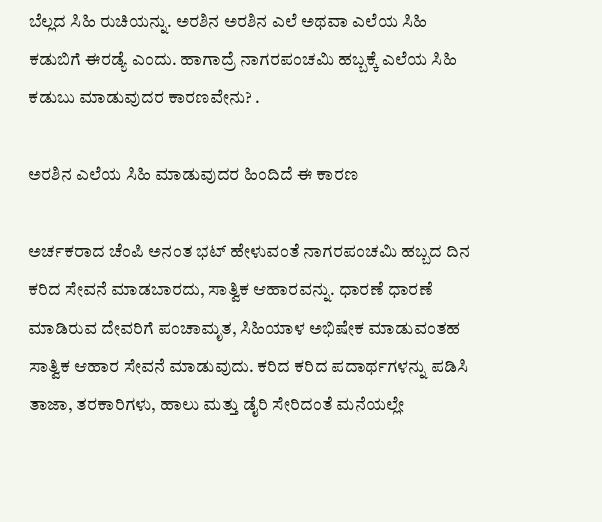ಬೆಲ್ಲದ ಸಿಹಿ ರುಚಿಯನ್ನು. ಅರಶಿನ ಅರಶಿನ ಎಲೆ ಅಥವಾ ಎಲೆಯ ಸಿಹಿ ಕಡುಬಿಗೆ ಈರಡ್ಯೆ ಎಂದು. ಹಾಗಾದ್ರೆ ನಾಗರಪಂಚಮಿ ಹಬ್ಬಕ್ಕೆ ಎಲೆಯ ಸಿಹಿ ಕಡುಬು ಮಾಡುವುದರ ಕಾರಣವೇನು? .

ಅರಶಿನ ಎಲೆಯ ಸಿಹಿ ಮಾಡುವುದರ ಹಿಂದಿದೆ ಈ ಕಾರಣ

ಅರ್ಚಕರಾದ ಚೆಂಪಿ ಅನಂತ ಭಟ್ ಹೇಳುವಂತೆ ನಾಗರಪಂಚಮಿ ಹಬ್ಬದ ದಿನ ಕರಿದ ಸೇವನೆ ಮಾಡಬಾರದು, ಸಾತ್ವಿಕ ಆಹಾರವನ್ನು. ಧಾರಣೆ ಧಾರಣೆ ಮಾಡಿರುವ ದೇವರಿಗೆ ಪಂಚಾಮೃತ, ಸಿಹಿಯಾಳ ಅಭಿಷೇಕ ಮಾಡುವಂತಹ ಸಾತ್ವಿಕ ಆಹಾರ ಸೇವನೆ ಮಾಡುವುದು. ಕರಿದ ಕರಿದ ಪದಾರ್ಥಗಳನ್ನು ಪಡಿಸಿ ತಾಜಾ, ತರಕಾರಿಗಳು, ಹಾಲು ಮತ್ತು ಡೈರಿ ಸೇರಿದಂತೆ ಮನೆಯಲ್ಲೇ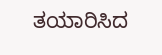ತಯಾರಿಸಿದ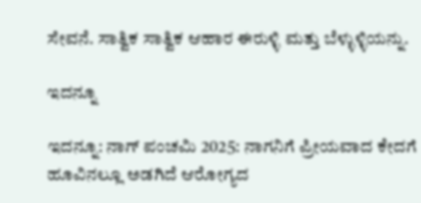ಸೇವನೆ. ಸಾತ್ವಿಕ ಸಾತ್ವಿಕ ಆಹಾರ ಈರುಳ್ಳಿ ಮತ್ತು ಬೆಳ್ಳುಳ್ಳಿಯನ್ನು.

ಇದನ್ನೂ

ಇದನ್ನೂ: ನಾಗ್ ಪಂಚಮಿ 2025: ನಾಗನಿಗೆ ಪ್ರೀಯವಾದ ಕೇದಗೆ ಹೂವಿನಲ್ಲೂ ಅಡಗಿದೆ ಆರೋಗ್ಯದ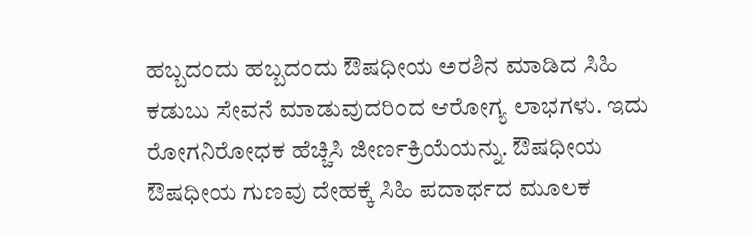ಹಬ್ಬದಂದು ಹಬ್ಬದಂದು ಔಷಧೀಯ ಅರಶಿನ ಮಾಡಿದ ಸಿಹಿ ಕಡುಬು ಸೇವನೆ ಮಾಡುವುದರಿಂದ ಆರೋಗ್ಯ ಲಾಭಗಳು. ಇದು ರೋಗನಿರೋಧಕ ಹೆಚ್ಚಿಸಿ ಜೀರ್ಣಕ್ರಿಯೆಯನ್ನು. ಔಷಧೀಯ ಔಷಧೀಯ ಗುಣವು ದೇಹಕ್ಕೆ ಸಿಹಿ ಪದಾರ್ಥದ ಮೂಲಕ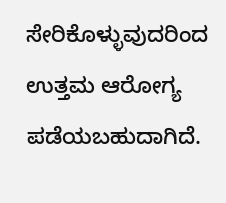ಸೇರಿಕೊಳ್ಳುವುದರಿಂದ ಉತ್ತಮ ಆರೋಗ್ಯ ಪಡೆಯಬಹುದಾಗಿದೆ.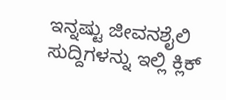ಇನ್ನಷ್ಟು ಜೀವನಶೈಲಿ ಸುದ್ದಿಗಳನ್ನು ಇಲ್ಲಿ ಕ್ಲಿಕ್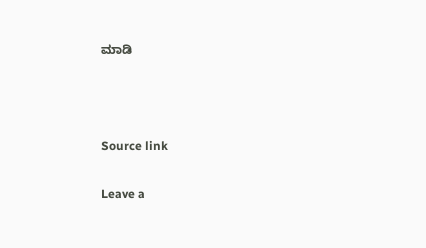ಮಾಡಿ



Source link

Leave a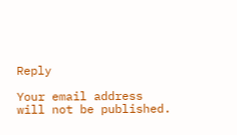Reply

Your email address will not be published.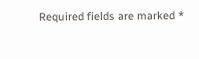Required fields are marked *